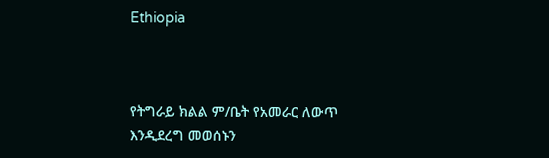Ethiopia



የትግራይ ክልል ም/ቤት የአመራር ለውጥ እንዲደረግ መወሰኑን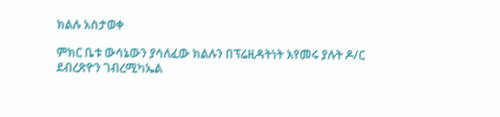ክልሉ አስታወቀ

ምክር ቤቱ ውሳኔውን ያሳለፈው ክልሉን በፕሬዚዳትነት እየመሩ ያሉት ዶ/ር ደብረጽዮን ገብረሚካኤል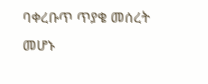ባቀረቡጥ ጥያቄ መሰረት መሆኑ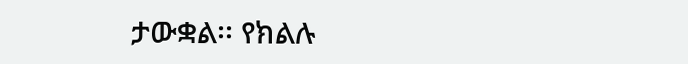ታውቋል፡፡ የክልሉ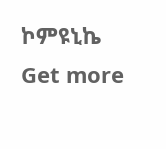ኮምዩኒኬ
Get more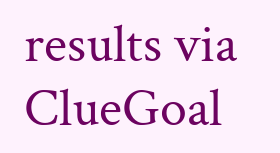results via ClueGoal